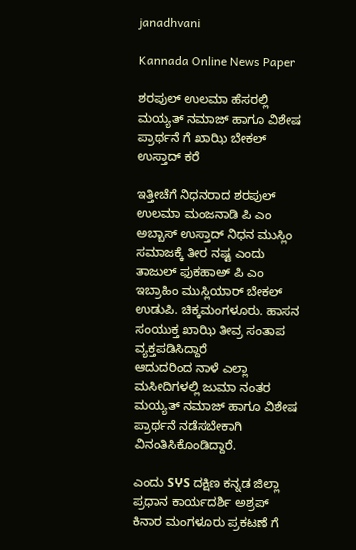janadhvani

Kannada Online News Paper

ಶರಪುಲ್ ಉಲಮಾ ಹೆಸರಲ್ಲಿ ಮಯ್ಯತ್ ನಮಾಜ್ ಹಾಗೂ ವಿಶೇಷ ಪ್ರಾರ್ಥನೆ ಗೆ ಖಾಝಿ ಬೇಕಲ್ ಉಸ್ತಾದ್ ಕರೆ

ಇತ್ತೀಚೆಗೆ ನಿಧನರಾದ ಶರಪುಲ್ ಉಲಮಾ ಮಂಜನಾಡಿ ಪಿ ಎಂ ಅಬ್ಬಾಸ್ ಉಸ್ತಾದ್ ನಿಧನ ಮುಸ್ಲಿಂ ಸಮಾಜಕ್ಕೆ ತೀರ ನಷ್ಟ ಎಂದು ತಾಜುಲ್ ಫುಕಹಾಅ್ ಪಿ ಎಂ ಇಬ್ರಾಹಿಂ ಮುಸ್ಲಿಯಾರ್ ಬೇಕಲ್ ಉಡುಪಿ. ಚಿಕ್ಕಮಂಗಳೂರು. ಹಾಸನ ಸಂಯುಕ್ತ ಖಾಝಿ ತೀವ್ರ ಸಂತಾಪ ವ್ಯಕ್ತಪಡಿಸಿದ್ದಾರೆ
ಆದುದರಿಂದ ನಾಳೆ ಎಲ್ಲಾ ಮಸೀದಿಗಳಲ್ಲಿ ಜುಮಾ ನಂತರ ಮಯ್ಯತ್ ನಮಾಜ್ ಹಾಗೂ ವಿಶೇಷ ಪ್ರಾರ್ಥನೆ ನಡೆಸಬೇಕಾಗಿ ವಿನಂತಿಸಿಕೊಂಡಿದ್ದಾರೆ.

ಎಂದು SჄS ದಕ್ಷಿಣ ಕನ್ನಡ ಜಿಲ್ಲಾ ಪ್ರಧಾನ ಕಾರ್ಯದರ್ಶಿ ಅಶ್ರಪ್ ಕಿನಾರ ಮಂಗಳೂರು ಪ್ರಕಟಣೆ ಗೆ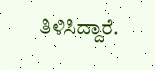ತಿಳಿಸಿದ್ದಾರೆ.